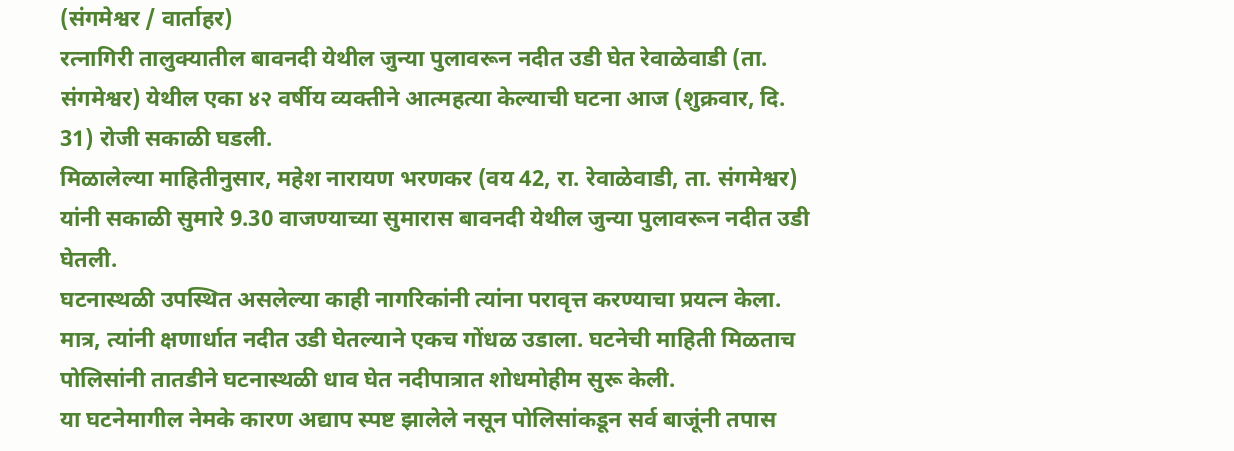(संगमेश्वर / वार्ताहर)
रत्नागिरी तालुक्यातील बावनदी येथील जुन्या पुलावरून नदीत उडी घेत रेवाळेवाडी (ता. संगमेश्वर) येथील एका ४२ वर्षीय व्यक्तीने आत्महत्या केल्याची घटना आज (शुक्रवार, दि. 31) रोजी सकाळी घडली.
मिळालेल्या माहितीनुसार, महेश नारायण भरणकर (वय 42, रा. रेवाळेवाडी, ता. संगमेश्वर) यांनी सकाळी सुमारे 9.30 वाजण्याच्या सुमारास बावनदी येथील जुन्या पुलावरून नदीत उडी घेतली.
घटनास्थळी उपस्थित असलेल्या काही नागरिकांनी त्यांना परावृत्त करण्याचा प्रयत्न केला. मात्र, त्यांनी क्षणार्धात नदीत उडी घेतल्याने एकच गोंधळ उडाला. घटनेची माहिती मिळताच पोलिसांनी तातडीने घटनास्थळी धाव घेत नदीपात्रात शोधमोहीम सुरू केली.
या घटनेमागील नेमके कारण अद्याप स्पष्ट झालेले नसून पोलिसांकडून सर्व बाजूंनी तपास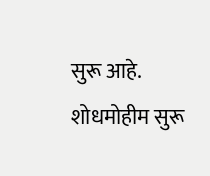सुरू आहे. शोधमोहीम सुरू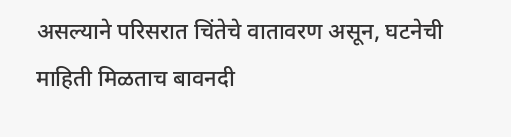असल्याने परिसरात चिंतेचे वातावरण असून, घटनेची माहिती मिळताच बावनदी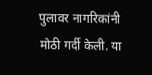पुलावर नागरिकांनी मोठी गर्दी केली. या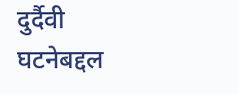दुर्दैवी घटनेबद्दल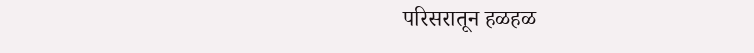परिसरातून हळहळ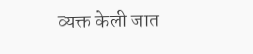व्यक्त केली जात